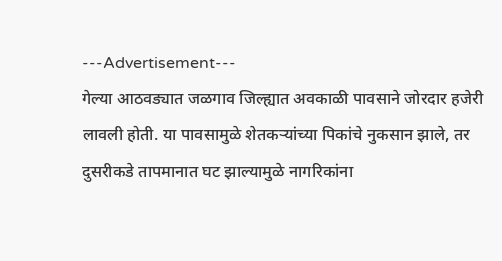---Advertisement---
गेल्या आठवड्यात जळगाव जिल्ह्यात अवकाळी पावसाने जोरदार हजेरी लावली होती. या पावसामुळे शेतकऱ्यांच्या पिकांचे नुकसान झाले, तर दुसरीकडे तापमानात घट झाल्यामुळे नागरिकांना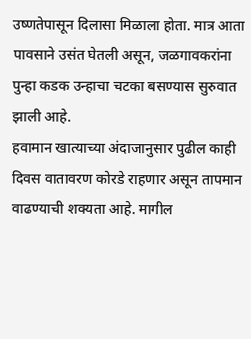उष्णतेपासून दिलासा मिळाला होता. मात्र आता पावसाने उसंत घेतली असून, जळगावकरांना पुन्हा कडक उन्हाचा चटका बसण्यास सुरुवात झाली आहे.
हवामान खात्याच्या अंदाजानुसार पुढील काही दिवस वातावरण कोरडे राहणार असून तापमान वाढण्याची शक्यता आहे. मागील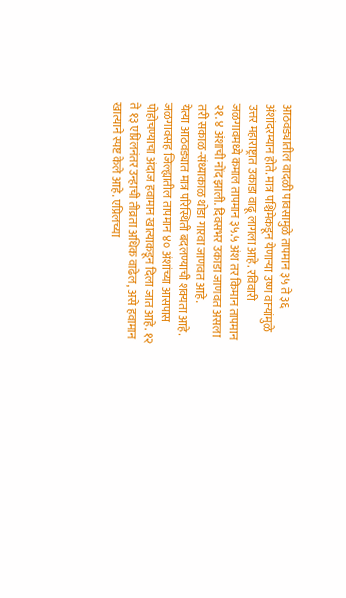आठवड्यातील वादळी पावसामुळे तापमान ३५ ते ३६ अंशांदरम्यान होते. मात्र पश्चिमेकडून येणाऱ्या उष्ण वाऱ्यांमुळे उत्तर महाराष्ट्रात उकाडा वाढू लागला आहे. रविवारी जळगावमध्ये कमाल तापमान ३५.५ अंश तर किमान तापमान २१.४ अंशाची नोंद झाली. दिवसभर उकाडा जाणवत असला तरी सकाळ-संध्याकाळ थोडा गारवा जाणवत आहे.
येत्या आठवड्यात मात्र परिस्थिती बदलण्याची शक्यता आहे. जळगावसह जिल्ह्यातील तापमान ४० अंशांच्या आसपास पोहोचण्याचा अंदाज हवामान खात्याकडून दिला जात आहे. १२ ते १३ एप्रिलनंतर उन्हाची तीव्रता अधिक वाढेल, असे हवामान खात्याने स्पष्ट केले आहे. एप्रिलच्या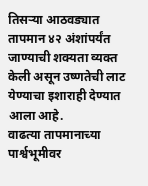तिसऱ्या आठवड्यात तापमान ४२ अंशांपर्यंत जाण्याची शक्यता व्यक्त केली असून उष्णतेची लाट येण्याचा इशाराही देण्यात आला आहे.
वाढत्या तापमानाच्या पार्श्वभूमीवर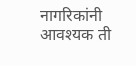नागरिकांनी आवश्यक ती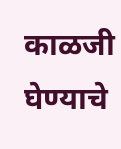काळजी घेण्याचे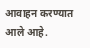आवाहन करण्यात आले आहे.